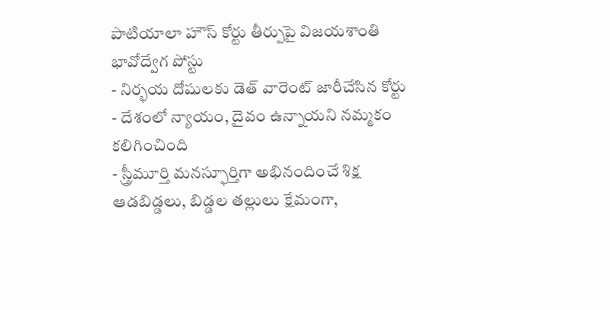పాటియాలా హౌస్ కోర్టు తీర్పుపై విజయశాంతి భావోద్వేగ పోస్టు
- నిర్భయ దోషులకు డెత్ వారెంట్ జారీచేసిన కోర్టు
- దేశంలో న్యాయం, దైవం ఉన్నాయని నమ్మకం కలిగించింది
- స్త్రీమూర్తి మనస్ఫూర్తిగా అభినందించే శిక్ష
ఆడబిడ్డలు, బిడ్డల తల్లులు క్షేమంగా,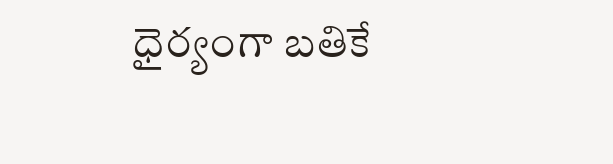ధైర్యంగా బతికే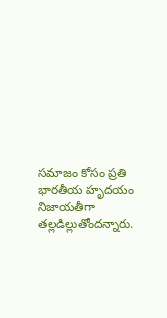సమాజం కోసం ప్రతి భారతీయ హృదయం నిజాయతీగా తల్లడిల్లుతోందన్నారు.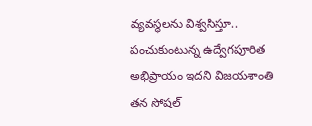వ్యవస్థలను విశ్వసిస్తూ.. పంచుకుంటున్న ఉద్వేగపూరిత అభిప్రాయం ఇదని విజయశాంతి తన సోషల్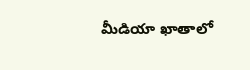మీడియా ఖాతాలో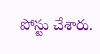పోస్టు చేశారు.